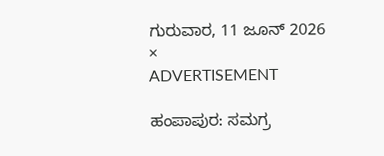ಗುರುವಾರ, 11 ಜೂನ್ 2026
×
ADVERTISEMENT

ಹಂಪಾಪುರ: ಸಮಗ್ರ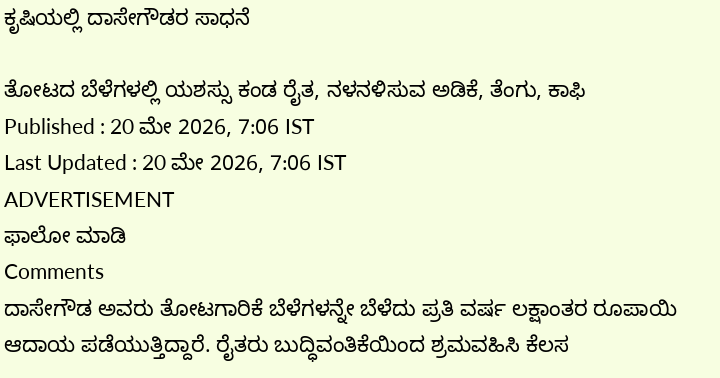ಕೃಷಿಯಲ್ಲಿ ದಾಸೇಗೌಡರ ಸಾಧನೆ

ತೋಟದ ಬೆಳೆಗಳಲ್ಲಿ ಯಶಸ್ಸು ಕಂಡ ರೈತ, ನಳನಳಿಸುವ ಅಡಿಕೆ, ತೆಂಗು, ಕಾಫಿ
Published : 20 ಮೇ 2026, 7:06 IST
Last Updated : 20 ಮೇ 2026, 7:06 IST
ADVERTISEMENT
ಫಾಲೋ ಮಾಡಿ
Comments
ದಾಸೇಗೌಡ ಅವರು ತೋಟಗಾರಿಕೆ ಬೆಳೆಗಳನ್ನೇ ಬೆಳೆದು ಪ್ರತಿ ವರ್ಷ ಲಕ್ಷಾಂತರ ರೂಪಾಯಿ ಆದಾಯ ಪಡೆಯುತ್ತಿದ್ದಾರೆ. ರೈತರು ಬುದ್ಧಿವಂತಿಕೆಯಿಂದ ಶ್ರಮವಹಿಸಿ ಕೆಲಸ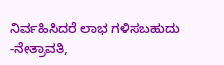ನಿರ್ವಹಿಸಿದರೆ ಲಾಭ ಗಳಿಸಬಹುದು
-ನೇತ್ರಾವತಿ,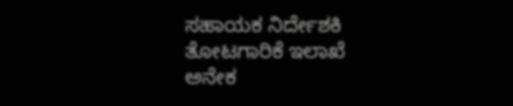ಸಹಾಯಕ ನಿರ್ದೇಶಕಿ ತೋಟಗಾರಿಕೆ ಇಲಾಖೆ
ಅನೇಕ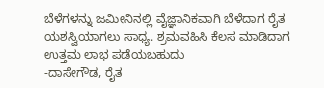ಬೆಳೆಗಳನ್ನು ಜಮೀನಿನಲ್ಲಿ ವೈಜ್ಞಾನಿಕವಾಗಿ ಬೆಳೆದಾಗ ರೈತ ಯಶಸ್ವಿಯಾಗಲು ಸಾಧ್ಯ. ಶ್ರಮವಹಿಸಿ ಕೆಲಸ ಮಾಡಿದಾಗ ಉತ್ತಮ ಲಾಭ ಪಡೆಯಬಹುದು
-ದಾಸೇಗೌಡ, ರೈತ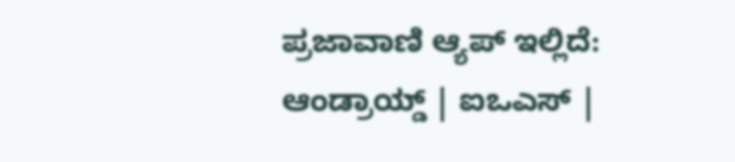ಪ್ರಜಾವಾಣಿ ಆ್ಯಪ್ ಇಲ್ಲಿದೆ: ಆಂಡ್ರಾಯ್ಡ್ | ಐಒಎಸ್ |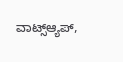ವಾಟ್ಸ್ಆ್ಯಪ್,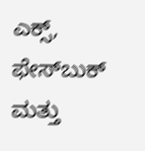ಎಕ್ಸ್, ಫೇಸ್‌ಬುಕ್ ಮತ್ತು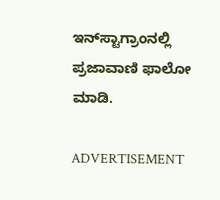ಇನ್‌ಸ್ಟಾಗ್ರಾಂನಲ್ಲಿ ಪ್ರಜಾವಾಣಿ ಫಾಲೋ ಮಾಡಿ.

ADVERTISEMENT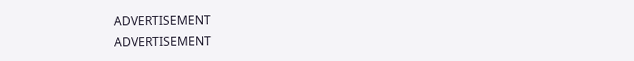ADVERTISEMENT
ADVERTISEMENT